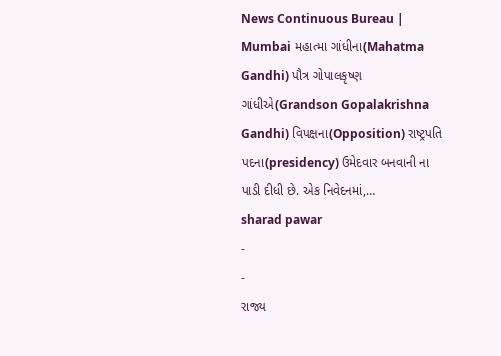News Continuous Bureau | Mumbai મહાત્મા ગાંધીના(Mahatma Gandhi) પૌત્ર ગોપાલકૃષ્ણ ગાંધીએ(Grandson Gopalakrishna Gandhi) વિપક્ષના(Opposition) રાષ્ટ્રપતિ પદના(presidency) ઉમેદવાર બનવાની ના પાડી દીધી છે. એક નિવેદનમાં,…
sharad pawar
-
-
રાજ્ય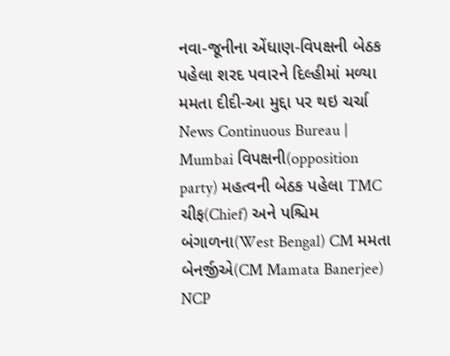નવા-જૂનીના એંધાણ-વિપક્ષની બેઠક પહેલા શરદ પવારને દિલ્હીમાં મળ્યા મમતા દીદી-આ મુદ્દા પર થઇ ચર્ચા
News Continuous Bureau | Mumbai વિપક્ષની(opposition party) મહત્વની બેઠક પહેલા TMC ચીફ(Chief) અને પશ્ચિમ બંગાળના(West Bengal) CM મમતા બેનર્જીએ(CM Mamata Banerjee) NCP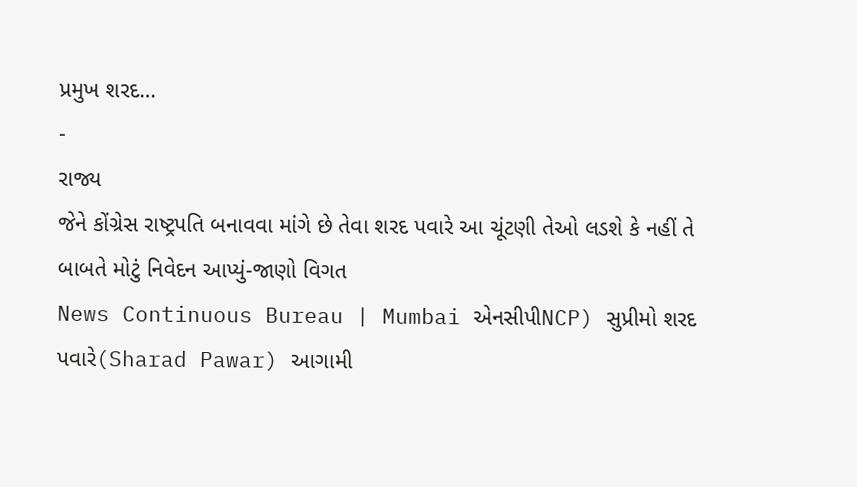પ્રમુખ શરદ…
-
રાજ્ય
જેને કોંગ્રેસ રાષ્ટ્રપતિ બનાવવા માંગે છે તેવા શરદ પવારે આ ચૂંટણી તેઓ લડશે કે નહીં તે બાબતે મોટું નિવેદન આપ્યું-જાણો વિગત
News Continuous Bureau | Mumbai એનસીપીNCP) સુપ્રીમો શરદ પવારે(Sharad Pawar) આગામી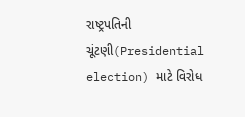રાષ્ટ્રપતિની ચૂંટણી(Presidential election) માટે વિરોધ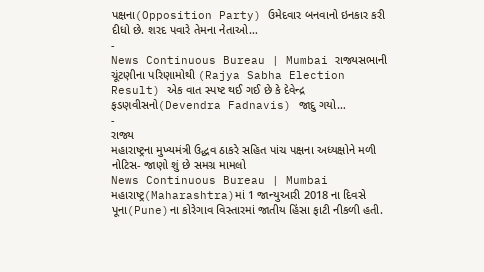પક્ષના(Opposition Party) ઉમેદવાર બનવાનો ઇનકાર કરી દીધો છે. શરદ પવારે તેમના નેતાઓ…
-
News Continuous Bureau | Mumbai રાજ્યસભાની ચૂંટણીના પરિણામોથી (Rajya Sabha Election Result) એક વાત સ્પષ્ટ થઈ ગઈ છે કે દેવેન્દ્ર ફડણવીસનો(Devendra Fadnavis) જાદુ ગયો…
-
રાજ્ય
મહારાષ્ટ્રના મુખ્યમંત્રી ઉદ્ધવ ઠાકરે સહિત પાંચ પક્ષના અધ્યક્ષોને મળી નોટિસ- જાણો શું છે સમગ્ર મામલો
News Continuous Bureau | Mumbai મહારાષ્ટ્ર(Maharashtra)માં 1 જાન્યુઆરી 2018 ના દિવસે પૂના(Pune)ના કોરેગાવ વિસ્તારમાં જાતીય હિંસા ફાટી નીકળી હતી.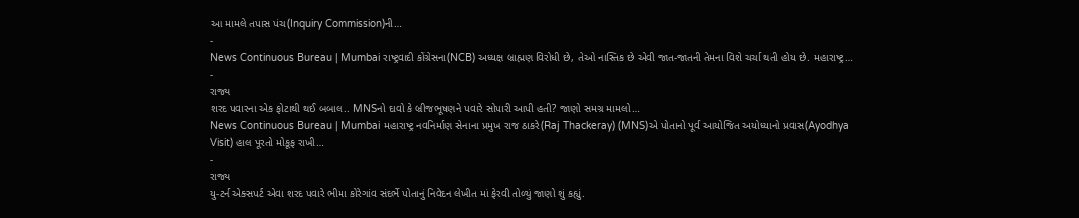આ મામલે તપાસ પંચ(Inquiry Commission)ની…
-
News Continuous Bureau | Mumbai રાષ્ટ્રવાદી કોંગ્રેસના(NCB) અધ્યક્ષ બ્રાહ્મણ વિરોધી છે, તેઓ નાસ્તિક છે એવી જાત-જાતની તેમના વિશે ચર્ચા થતી હોય છે. મહારાષ્ટ્ર…
-
રાજ્ય
શરદ પવારના એક ફોટાથી થઈ બબાલ.. MNSનો દાવો કે બ્રીજભૂષણને પવારે સોપારી આપી હતી? જાણો સમગ્ર મામલો…
News Continuous Bureau | Mumbai મહારાષ્ટ્ર નવનિર્માણ સેનાના પ્રમુખ રાજ ઠાકરે(Raj Thackeray) (MNS)એ પોતાનો પૂર્વ આયોજિત અયોધ્યાનો પ્રવાસ(Ayodhya Visit) હાલ પૂરતો મોકૂફ રાખી…
-
રાજ્ય
યુ-ટર્ન એક્સપર્ટ એવા શરદ પવારે ભીમા કોરેગાંવ સંદર્ભે પોતાનું નિવેદન લેખીત માં ફેરવી તોળ્યું જાણો શું કહ્યું.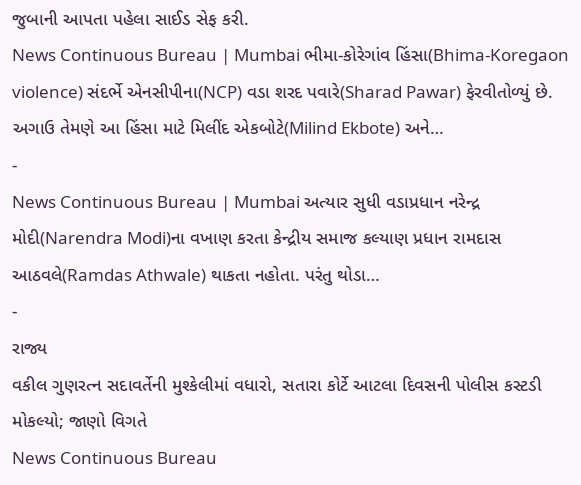જુબાની આપતા પહેલા સાઈડ સેફ કરી.
News Continuous Bureau | Mumbai ભીમા-કોરેગાંવ હિંસા(Bhima-Koregaon violence) સંદર્ભે એનસીપીના(NCP) વડા શરદ પવારે(Sharad Pawar) ફેરવીતોળ્યું છે. અગાઉ તેમણે આ હિંસા માટે મિલીંદ એકબોટે(Milind Ekbote) અને…
-
News Continuous Bureau | Mumbai અત્યાર સુધી વડાપ્રધાન નરેન્દ્ર મોદી(Narendra Modi)ના વખાણ કરતા કેન્દ્રીય સમાજ કલ્યાણ પ્રધાન રામદાસ આઠવલે(Ramdas Athwale) થાકતા નહોતા. પરંતુ થોડા…
-
રાજ્ય
વકીલ ગુણરત્ન સદાવર્તેની મુશ્કેલીમાં વધારો, સતારા કોર્ટે આટલા દિવસની પોલીસ કસ્ટડી મોકલ્યો; જાણો વિગતે
News Continuous Bureau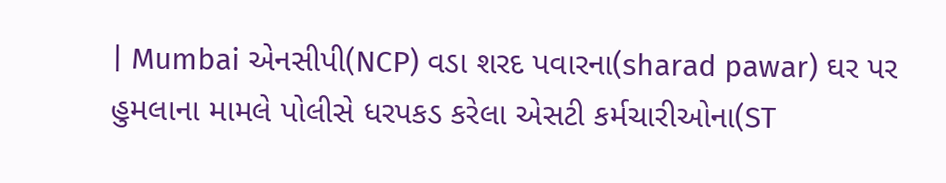| Mumbai એનસીપી(NCP) વડા શરદ પવારના(sharad pawar) ઘર પર હુમલાના મામલે પોલીસે ધરપકડ કરેલા એસટી કર્મચારીઓના(ST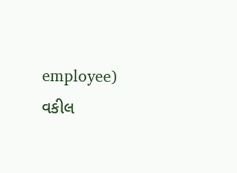employee) વકીલ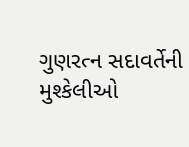ગુણરત્ન સદાવર્તેની મુશ્કેલીઓ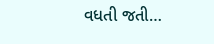વધતી જતી…